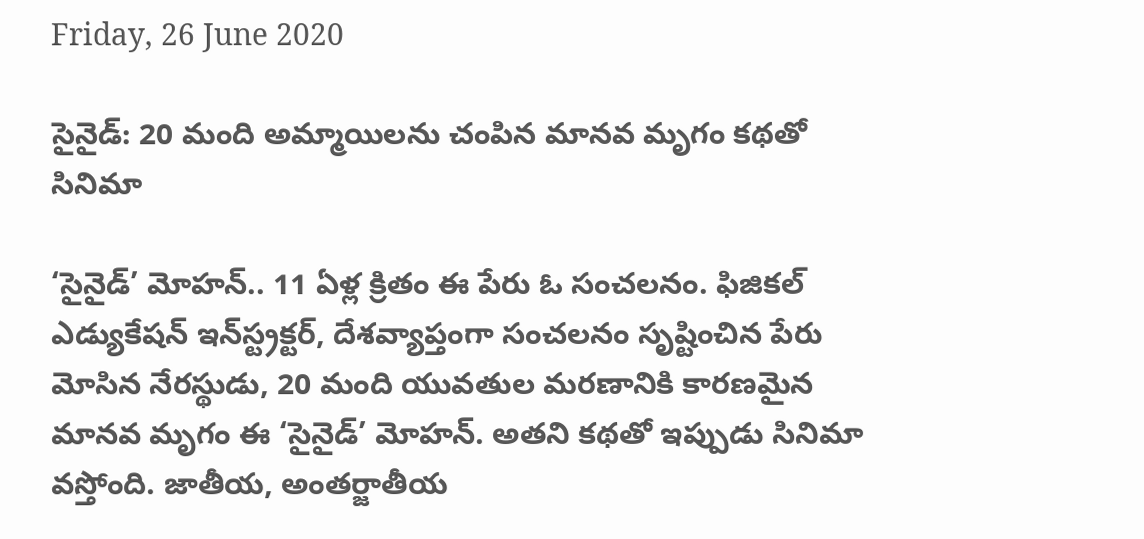Friday, 26 June 2020

సైనైడ్: 20 మంది అమ్మాయిలను చంపిన మానవ మృగం కథతో సినిమా

‘సైనైడ్’ మోహన్.. 11 ఏళ్ల క్రితం ఈ పేరు ఓ సంచలనం. ఫిజికల్‌ ఎడ్యుకేషన్‌ ఇన్‌స్ట్రక్టర్‌, దేశవ్యాప్తంగా సంచలనం సృష్టించిన పేరు మోసిన నేరస్థుడు, 20 మంది యువతుల మరణానికి కారణమైన మానవ మృగం ఈ ‘సైనైడ్‌’ మోహన్‌. అతని కథతో ఇప్పుడు సినిమా వస్తోంది. జాతీయ, అంతర్జాతీయ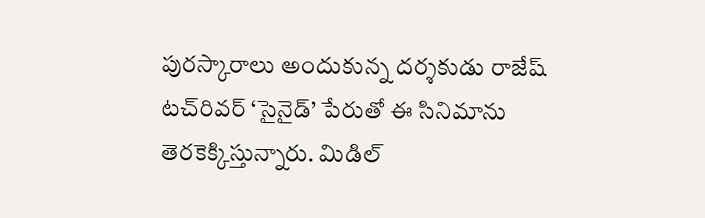పురస్కారాలు అందుకున్న దర్శకుడు రాజేష్‌ టచ్‌రివర్‌ ‘సైనైడ్’ పేరుతో ఈ సినిమాను తెరకెక్కిస్తున్నారు. మిడిల్‌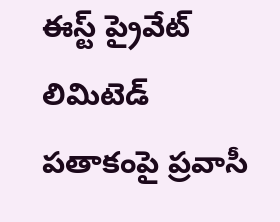ఈస్ట్‌ ప్రైవేట్ లిమిటెడ్ పతాకంపై ప్రవాసీ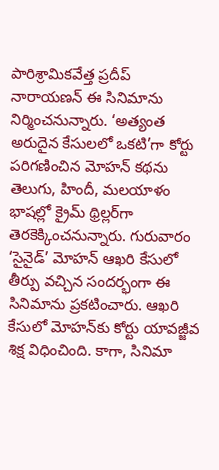పారిశ్రామికవేత్త ప్రదీప్‌ నారాయణన్‌ ఈ సినిమాను నిర్మించనున్నారు. ‘అత్యంత అరుదైన కేసులలో ఒకటి’గా కోర్టు పరిగణించిన మోహన్ కథను తెలుగు, హిందీ, మలయాళం భాషల్లో క్రైమ్ థ్రిల్లర్‌గా తెరకెక్కించనున్నారు. గురువారం ‘సైనైడ్‌’ మోహన్‌ ఆఖరి కేసులో తీర్పు వచ్చిన సందర్భంగా ఈ సినిమాను ప్రకటించారు. ఆఖరి కేసులో మోహన్‌కు కోర్టు యావజ్జీవ శిక్ష విధించింది. కాగా, సినిమా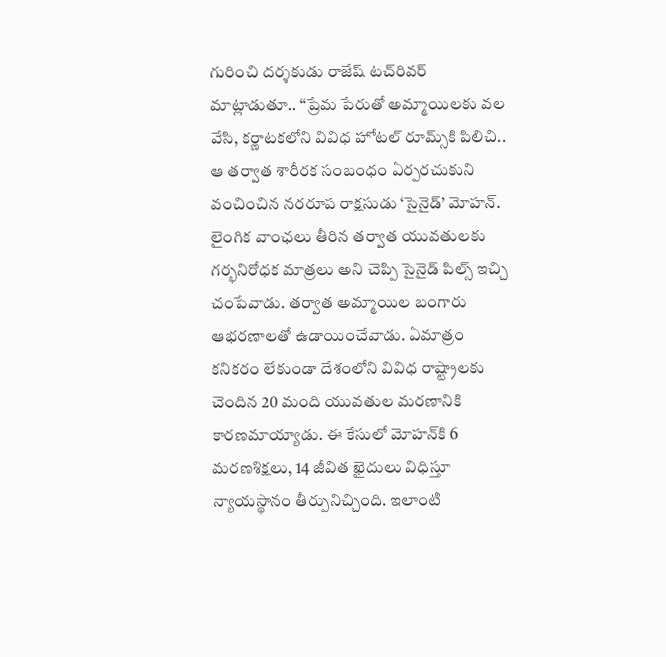గురించి దర్శకుడు రాజేష్‌ టచ్‌రివర్‌ మాట్లాడుతూ.. ‘‘ప్రేమ పేరుతో అమ్మాయిలకు వల వేసి, కర్ణాటకలోని వివిధ హోటల్‌ రూమ్స్‌కి పిలిచి.. ఆ తర్వాత శారీరక సంబంధం ఏర్పరచుకుని వంచించిన నరరూప రాక్షసుడు ‘సైనైడ్‌’ మోహన్‌. లైంగిక వాంఛలు తీరిన తర్వాత యువతులకు గర్భనిరోధక మాత్రలు అని చెప్పి సైనైడ్‌ పిల్స్‌ ఇచ్చి చంపేవాడు. తర్వాత అమ్మాయిల బంగారు ఆభరణాలతో ఉడాయించేవాడు. ఏమాత్రం కనికరం లేకుండా దేశంలోని వివిధ రాష్ట్రాలకు చెందిన 20 మంది యువతుల మరణానికి కారణమాయ్యాడు. ఈ కేసులో మోహన్‌కి 6 మరణశిక్షలు, 14 జీవిత ఖైదులు విధిస్తూ న్యాయస్థానం తీర్పునిచ్చింది. ఇలాంటి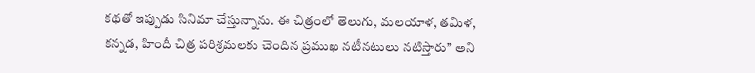కథతో ఇప్పుడు సినిమా చేస్తున్నాను. ఈ చిత్రంలో తెలుగు, మలయాళ, తమిళ, కన్నడ, హిందీ చిత్ర పరిశ్రమలకు చెందిన ప్రముఖ నటీనటులు నటిస్తారు’’ అని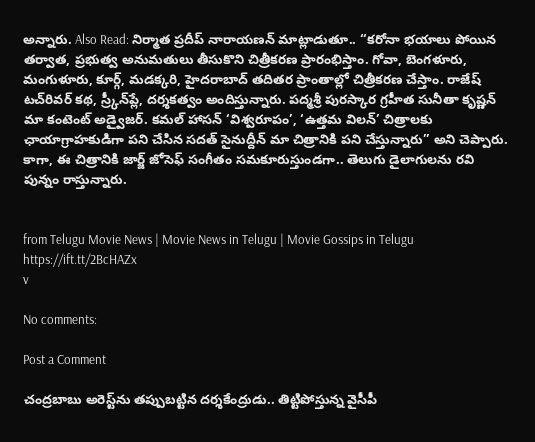అన్నారు. Also Read: నిర్మాత ప్రదీప్‌ నారాయణన్‌ మాట్లాడుతూ.. ‘‘కరోనా భయాలు పోయిన తర్వాత, ప్రభుత్వ అనుమతులు తీసుకొని చిత్రీకరణ ప్రారంభిస్తాం. గోవా, బెంగళూరు, మంగుళూరు, కూర్గ్‌, మడక్కరి, హైదరాబాద్‌ తదితర ప్రాంతాల్లో చిత్రీకరణ చేస్తాం. రాజేష్‌ టచ్‌రివర్‌ కథ, స్ర్కీన్‌ప్లే, దర్శకత్వం అందిస్తున్నారు. పద్మశ్రీ పురస్కార గ్రహీత సునీతా కృష్ణన్‌ మా కంటెంట్‌ అడ్వైజర్‌. కమల్‌ హాసన్‌ ‘విశ్వరూపం’, ‘ఉత్తమ విలన్‌’ చిత్రాలకు ఛాయాగ్రాహకుడిగా పని చేసిన సదత్‌ సైనుద్దీన్‌ మా చిత్రానికి పని చేస్తున్నారు’’ అని చెప్పారు. కాగా, ఈ చిత్రానికి జార్జ్ జోసెఫ్ సంగీతం సమకూరుస్తుండగా.. తెలుగు డైలాగులను రవి పున్నం రాస్తున్నారు.


from Telugu Movie News | Movie News in Telugu | Movie Gossips in Telugu https://ift.tt/2BcHAZx
v

No comments:

Post a Comment

చంద్రబాబు అరెస్ట్‌ను తప్పుబట్టిన దర్శకేంద్రుడు.. తిట్టిపోస్తున్న వైసీపీ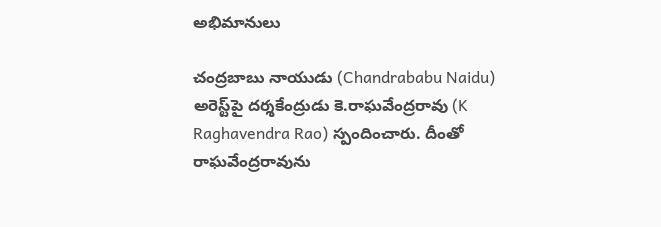అభిమానులు

చంద్రబాబు నాయుడు (Chandrababu Naidu) అరెస్ట్‌పై దర్శకేంద్రుడు కె.రాఘవేంద్రరావు (K Raghavendra Rao) స్పందించారు. దీంతో రాఘవేంద్రరావును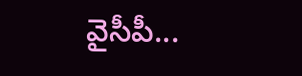వైసీపీ...